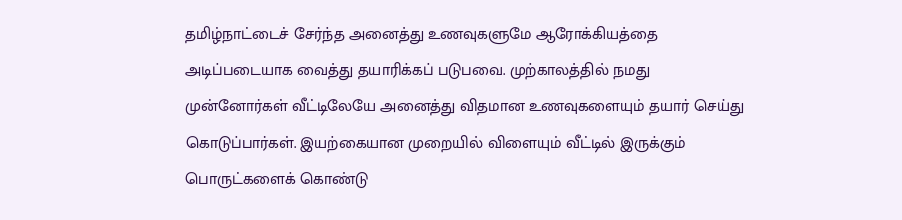தமிழ்நாட்டைச் சேர்ந்த அனைத்து உணவுகளுமே ஆரோக்கியத்தை அடிப்படையாக வைத்து தயாரிக்கப் படுபவை. முற்காலத்தில் நமது முன்னோர்கள் வீட்டிலேயே அனைத்து விதமான உணவுகளையும் தயார் செய்து கொடுப்பார்கள். இயற்கையான முறையில் விளையும் வீட்டில் இருக்கும் பொருட்களைக் கொண்டு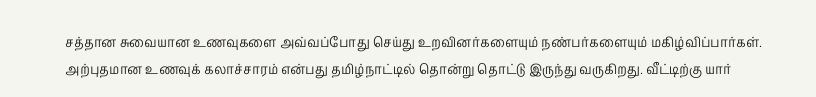சத்தான சுவையான உணவுகளை அவ்வப்போது செய்து உறவினர்களையும் நண்பர்களையும் மகிழ்விப்பார்கள்.
அற்புதமான உணவுக் கலாச்சாரம் என்பது தமிழ்நாட்டில் தொன்று தொட்டு இருந்து வருகிறது. வீட்டிற்கு யார்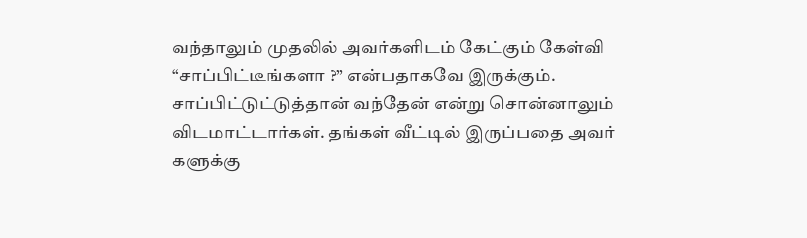வந்தாலும் முதலில் அவர்களிடம் கேட்கும் கேள்வி “சாப்பிட்டீங்களா ?” என்பதாகவே இருக்கும். சாப்பிட்டுட்டுத்தான் வந்தேன் என்று சொன்னாலும் விடமாட்டார்கள். தங்கள் வீட்டில் இருப்பதை அவர் களுக்கு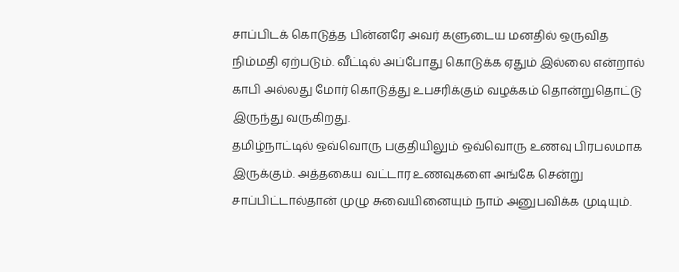சாப்பிடக் கொடுத்த பின்னரே அவர் களுடைய மனதில் ஒருவித நிம்மதி ஏற்படும். வீட்டில் அப்போது கொடுக்க ஏதும் இல்லை என்றால் காபி அல்லது மோர் கொடுத்து உபசரிக்கும் வழக்கம் தொன்றுதொட்டு இருந்து வருகிறது.
தமிழ்நாட்டில் ஒவ்வொரு பகுதியிலும் ஒவ்வொரு உணவு பிரபலமாக இருக்கும். அத்தகைய வட்டார உணவுகளை அங்கே சென்று சாப்பிட்டால்தான் முழு சுவையினையும் நாம் அனுபவிக்க முடியும்.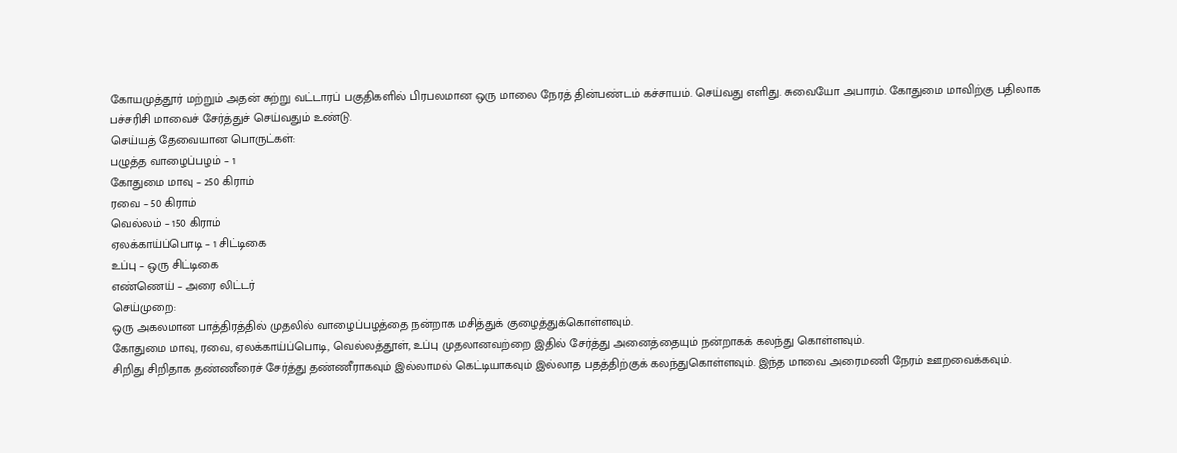கோயமுத்தூர் மற்றும் அதன் சுற்று வட்டாரப் பகுதிகளில் பிரபலமான ஒரு மாலை நேரத் தின்பண்டம் கச்சாயம். செய்வது எளிது. சுவையோ அபாரம். கோதுமை மாவிற்கு பதிலாக பச்சரிசி மாவைச் சேர்த்துச் செய்வதும் உண்டு.
செய்யத் தேவையான பொருட்கள்:
பழுத்த வாழைப்பழம் – 1
கோதுமை மாவு – 250 கிராம்
ரவை – 50 கிராம்
வெல்லம் – 150 கிராம்
ஏலக்காய்ப்பொடி – 1 சிட்டிகை
உப்பு – ஒரு சிட்டிகை
எண்ணெய் – அரை லிட்டர்
செய்முறை:
ஒரு அகலமான பாத்திரத்தில் முதலில் வாழைப்பழத்தை நன்றாக மசித்துக் குழைத்துக்கொள்ளவும்.
கோதுமை மாவு, ரவை, ஏலக்காய்ப்பொடி, வெல்லத்தூள், உப்பு முதலானவற்றை இதில் சேர்த்து அனைத்தையும் நன்றாகக் கலந்து கொள்ளவும்.
சிறிது சிறிதாக தண்ணீரைச் சேர்த்து தண்ணீராகவும் இல்லாமல் கெட்டியாகவும் இல்லாத பதத்திற்குக் கலந்துகொள்ளவும். இந்த மாவை அரைமணி நேரம் ஊறவைக்கவும்.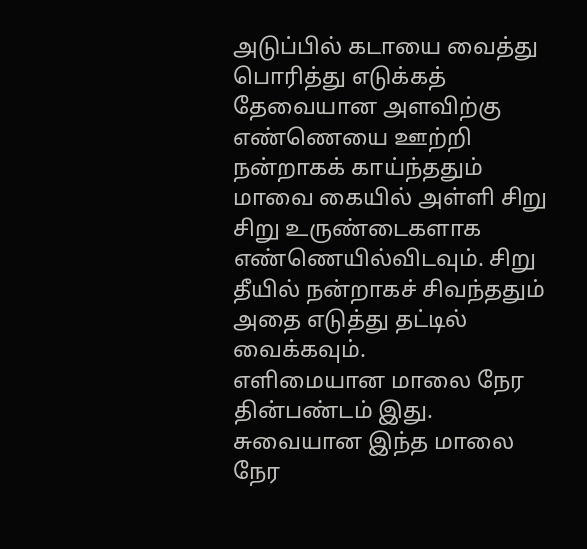அடுப்பில் கடாயை வைத்து பொரித்து எடுக்கத் தேவையான அளவிற்கு எண்ணெயை ஊற்றி நன்றாகக் காய்ந்ததும் மாவை கையில் அள்ளி சிறு சிறு உருண்டைகளாக எண்ணெயில்விடவும். சிறு தீயில் நன்றாகச் சிவந்ததும் அதை எடுத்து தட்டில் வைக்கவும்.
எளிமையான மாலை நேர தின்பண்டம் இது. சுவையான இந்த மாலை நேர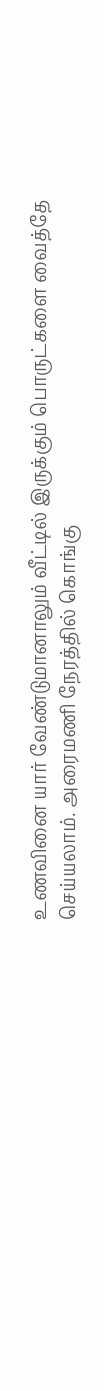உணவினை யார் வேண்டுமானாலும் வீட்டில் இருக்கும் பொருட்களை வைத்தே செய்யலாம். அரைமணி நேரத்தில் கொங்கு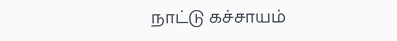நாட்டு கச்சாயம்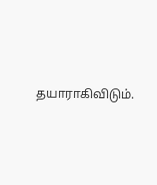தயாராகிவிடும்.